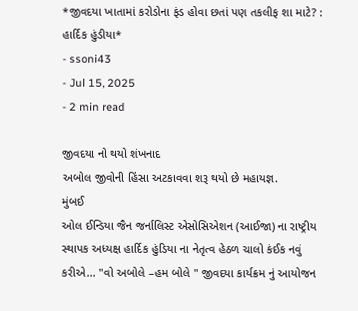*જીવદયા ખાતામાં કરોડોના ફંડ હોવા છતાં પણ તકલીફ શા માટે? : હાર્દિક હુંડીયા*
- ssoni43
- Jul 15, 2025
- 2 min read

જીવદયા નો થયો શંખનાદ
અબોલ જીવોની હિંસા અટકાવવા શરૂ થયો છે મહાયજ્ઞ.
મુંબઈ
ઓલ ઈન્ડિયા જૈન જર્નાલિસ્ટ એસોસિએશન (આઈજા) ના રાષ્ટ્રીય સ્થાપક અધ્યક્ષ હાર્દિક હુંડિયા ના નેતૃત્વ હેઠળ ચાલો કંઈક નવું કરીએ... "વો અબોલે –હમ બોલે " જીવદયા કાર્યક્રમ નું આયોજન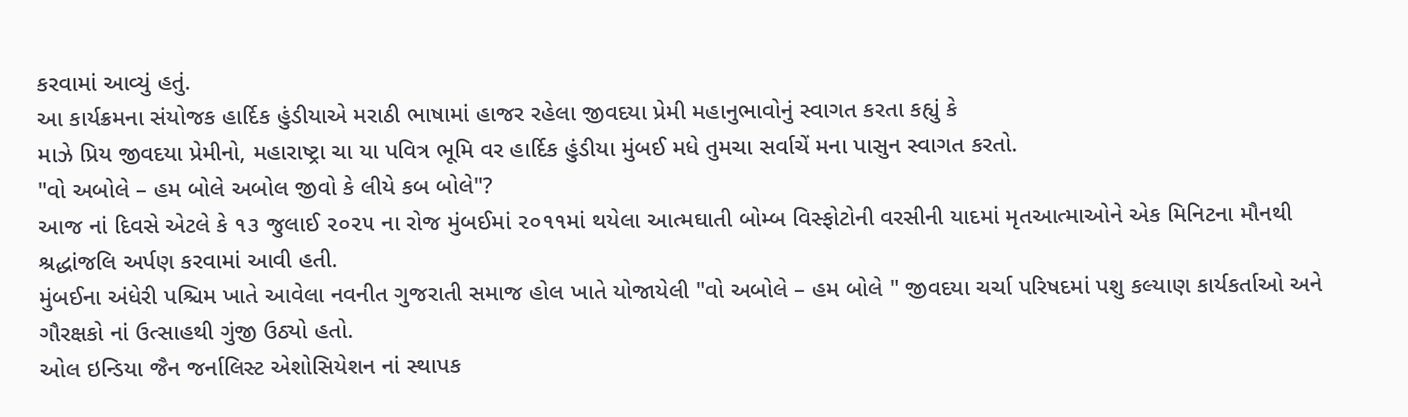કરવામાં આવ્યું હતું.
આ કાર્યક્રમના સંયોજક હાર્દિક હુંડીયાએ મરાઠી ભાષામાં હાજર રહેલા જીવદયા પ્રેમી મહાનુભાવોનું સ્વાગત કરતા કહ્યું કે
માઝે પ્રિય જીવદયા પ્રેમીનો, મહારાષ્ટ્રા ચા યા પવિત્ર ભૂમિ વર હાર્દિક હુંડીયા મુંબઈ મધે તુમચા સર્વાચેં મના પાસુન સ્વાગત કરતો.
"વો અબોલે – હમ બોલે અબોલ જીવો કે લીયે કબ બોલે"?
આજ નાં દિવસે એટલે કે ૧૩ જુલાઈ ૨૦૨૫ ના રોજ મુંબઈમાં ૨૦૧૧માં થયેલા આત્મઘાતી બોમ્બ વિસ્ફોટોની વરસીની યાદમાં મૃતઆત્માઓને એક મિનિટના મૌનથી શ્રદ્ધાંજલિ અર્પણ કરવામાં આવી હતી.
મુંબઈના અંધેરી પશ્ચિમ ખાતે આવેલા નવનીત ગુજરાતી સમાજ હોલ ખાતે યોજાયેલી "વો અબોલે – હમ બોલે " જીવદયા ચર્ચા પરિષદમાં પશુ કલ્યાણ કાર્યકર્તાઓ અને ગૌરક્ષકો નાં ઉત્સાહથી ગુંજી ઉઠ્યો હતો.
ઓલ ઇન્ડિયા જૈન જર્નાલિસ્ટ એશોસિયેશન નાં સ્થાપક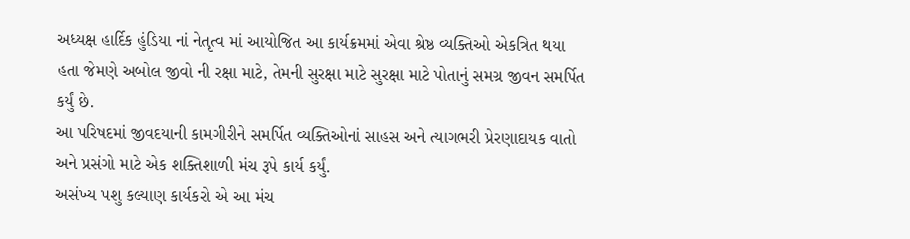અધ્યક્ષ હાર્દિક હુંડિયા નાં નેતૃત્વ માં આયોજિત આ કાર્યક્રમમાં એવા શ્રેષ્ઠ વ્યક્તિઓ એકત્રિત થયા હતા જેમણે અબોલ જીવો ની રક્ષા માટે, તેમની સુરક્ષા માટે સુરક્ષા માટે પોતાનું સમગ્ર જીવન સમર્પિત કર્યું છે.
આ પરિષદમાં જીવદયાની કામગીરીને સમર્પિત વ્યક્તિઓનાં સાહસ અને ત્યાગભરી પ્રેરણાદાયક વાતો અને પ્રસંગો માટે એક શક્તિશાળી મંચ રૂપે કાર્ય કર્યું.
અસંખ્ય પશુ કલ્યાણ કાર્યકરો એ આ મંચ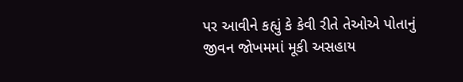પર આવીને કહ્યું કે કેવી રીતે તેઓએ પોતાનું જીવન જોખમમાં મૂકી અસહાય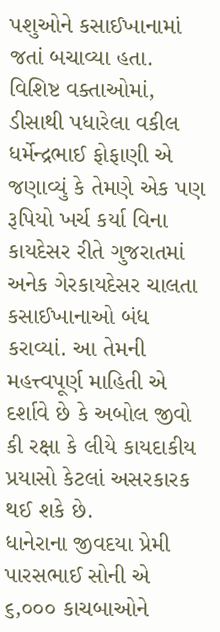પશુઓને કસાઈખાનામાં જતાં બચાવ્યા હતા.
વિશિષ્ટ વક્તાઓમાં, ડીસાથી પધારેલા વકીલ ધર્મેન્દ્રભાઈ ફોફાણી એ જણાવ્યું કે તેમણે એક પણ રૂપિયો ખર્ચ કર્યા વિના કાયદેસર રીતે ગુજરાતમાં અનેક ગેરકાયદેસર ચાલતા કસાઈખાનાઓ બંધ કરાવ્યાં. આ તેમની મહત્ત્વપૂર્ણ માહિતી એ દર્શાવે છે કે અબોલ જીવો કી રક્ષા કે લીયે કાયદાકીય પ્રયાસો કેટલાં અસરકારક થઈ શકે છે.
ધાનેરાના જીવદયા પ્રેમી પારસભાઈ સોની એ ૬,૦૦૦ કાચબાઓને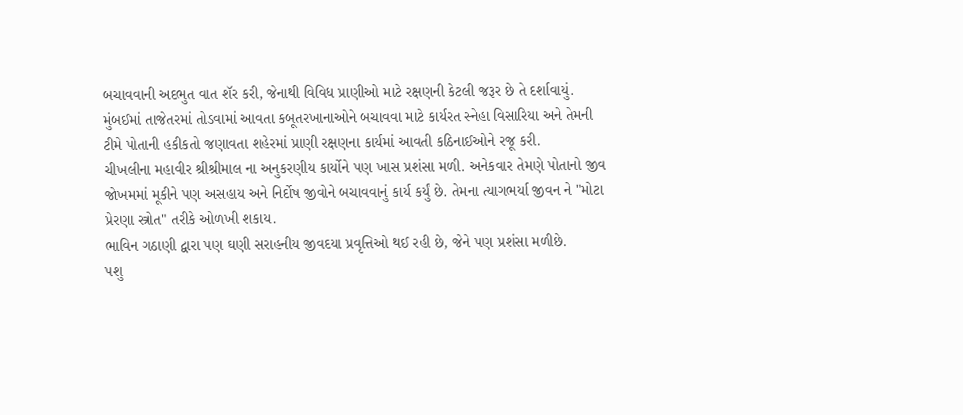બચાવવાની અદભુત વાત શૅર કરી, જેનાથી વિવિધ પ્રાણીઓ માટે રક્ષણની કેટલી જરૂર છે તે દર્શાવાયું.
મુંબઈમાં તાજેતરમાં તોડવામાં આવતા કબૂતરખાનાઓને બચાવવા માટે કાર્યરત સ્નેહા વિસારિયા અને તેમની ટીમે પોતાની હકીકતો જણાવતા શહેરમાં પ્રાણી રક્ષણના કાર્યમાં આવતી કઠિનાઈઓને રજૂ કરી.
ચીખલીના મહાવીર શ્રીશ્રીમાલ ના અનુકરણીય કાર્યોને પણ ખાસ પ્રશંસા મળી. અનેકવાર તેમણે પોતાનો જીવ જોખમમાં મૂકીને પણ અસહાય અને નિર્દોષ જીવોને બચાવવાનું કાર્ય કર્યું છે. તેમના ત્યાગભર્યા જીવન ને "મોટા પ્રેરણા સ્ત્રોત" તરીકે ઓળખી શકાય.
ભાવિન ગઠાણી દ્વારા પણ ઘણી સરાહનીય જીવદયા પ્રવૃત્તિઓ થઈ રહી છે, જેને પણ પ્રશંસા મળીછે.
પશુ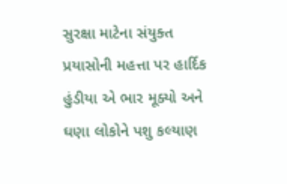સુરક્ષા માટેના સંયુક્ત પ્રયાસોની મહત્તા પર હાર્દિક હુંડીયા એ ભાર મૂક્યો અને ઘણા લોકોને પશુ કલ્યાણ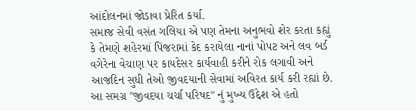આંદોલનમાં જોડાવા પ્રેરિત કર્યા.
સમાજ સેવી વસંત ગલિયા એ પણ તેમના અનુભવો શેર કરતા કહ્યું કે તેમણે શહેરમાં પિંજરામાં કેદ કરાયેલા નાનાં પોપટ અને લવ બર્ડ વગેરેના વેચાણ પર કાયદેસર કાર્યવાહી કરીને રોક લગાવી અને આજદિન સુધી તેઓ જીવદયાની સેવામાં અવિરત કાર્ય કરી રહ્યાં છે.
આ સમગ્ર "જીવદયા ચર્ચા પરિષદ" નું મુખ્ય ઉદ્દેશ એ હતો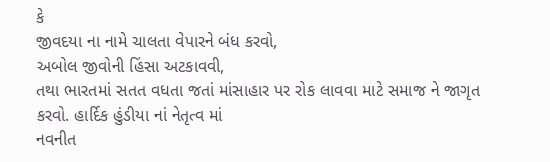કે
જીવદયા ના નામે ચાલતા વેપારને બંધ કરવો,
અબોલ જીવોની હિંસા અટકાવવી,
તથા ભારતમાં સતત વધતા જતાં માંસાહાર પર રોક લાવવા માટે સમાજ ને જાગૃત કરવો. હાર્દિક હુંડીયા નાં નેતૃત્વ માં
નવનીત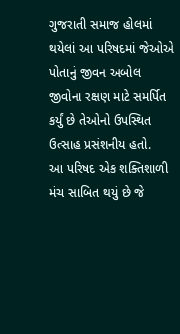ગુજરાતી સમાજ હોલમાં થયેલાં આ પરિષદમાં જેઓએ પોતાનું જીવન અબોલ જીવોના રક્ષણ માટે સમર્પિત કર્યું છે તેઓનો ઉપસ્થિત ઉત્સાહ પ્રસંશનીય હતો.
આ પરિષદ એક શક્તિશાળી મંચ સાબિત થયું છે જે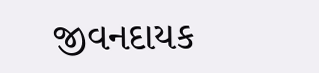જીવનદાયક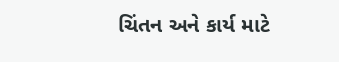ચિંતન અને કાર્ય માટે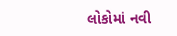લોકોમાં નવી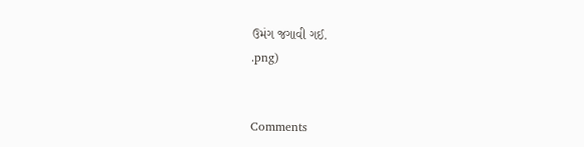ઉમંગ જગાવી ગઈ.
.png)


Comments